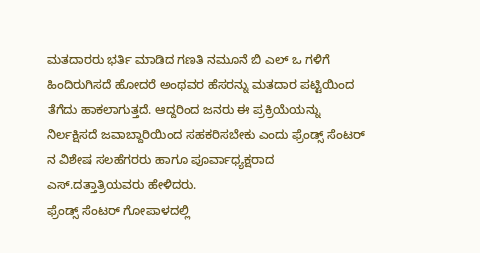ಮತದಾರರು ಭರ್ತಿ ಮಾಡಿದ ಗಣತಿ ನಮೂನೆ ಬಿ ಎಲ್ ಒ ಗಳಿಗೆ ಹಿಂದಿರುಗಿಸದೆ ಹೋದರೆ ಅಂಥವರ ಹೆಸರನ್ನು ಮತದಾರ ಪಟ್ಟಿಯಿಂದ ತೆಗೆದು ಹಾಕಲಾಗುತ್ತದೆ. ಆದ್ದರಿಂದ ಜನರು ಈ ಪ್ರಕ್ರಿಯೆಯನ್ನು ನಿರ್ಲಕ್ಷಿಸದೆ ಜವಾಬ್ದಾರಿಯಿಂದ ಸಹಕರಿಸಬೇಕು ಎಂದು ಫ್ರೆಂಡ್ಸ್ ಸೆಂಟರ್ ನ ವಿಶೇಷ ಸಲಹೆಗರರು ಹಾಗೂ ಪೂರ್ವಾಧ್ಯಕ್ಷರಾದ ಎಸ್.ದತ್ತಾತ್ರಿಯವರು ಹೇಳಿದರು.
ಫ್ರೆಂಡ್ಸ್ ಸೆಂಟರ್ ಗೋಪಾಳದಲ್ಲಿ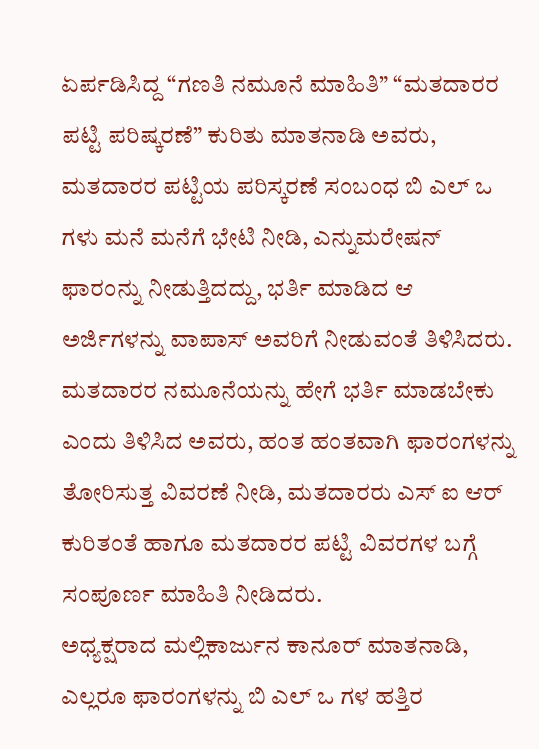ಏರ್ಪಡಿಸಿದ್ದ “ಗಣತಿ ನಮೂನೆ ಮಾಹಿತಿ” “ಮತದಾರರ ಪಟ್ಟಿ ಪರಿಷ್ಕರಣೆ” ಕುರಿತು ಮಾತನಾಡಿ ಅವರು, ಮತದಾರರ ಪಟ್ಟಿಯ ಪರಿಸ್ಕರಣೆ ಸಂಬಂಧ ಬಿ ಎಲ್ ಒ ಗಳು ಮನೆ ಮನೆಗೆ ಭೇಟಿ ನೀಡಿ, ಎನ್ನುಮರೇಷನ್ ಫಾರಂನ್ನು ನೀಡುತ್ತಿದದ್ದು, ಭರ್ತಿ ಮಾಡಿದ ಆ ಅರ್ಜಿಗಳನ್ನು ವಾಪಾಸ್ ಅವರಿಗೆ ನೀಡುವಂತೆ ತಿಳಿಸಿದರು.
ಮತದಾರರ ನಮೂನೆಯನ್ನು ಹೇಗೆ ಭರ್ತಿ ಮಾಡಬೇಕು ಎಂದು ತಿಳಿಸಿದ ಅವರು, ಹಂತ ಹಂತವಾಗಿ ಫಾರಂಗಳನ್ನು ತೋರಿಸುತ್ತ ವಿವರಣೆ ನೀಡಿ, ಮತದಾರರು ಎಸ್ ಐ ಆರ್ ಕುರಿತಂತೆ ಹಾಗೂ ಮತದಾರರ ಪಟ್ಟಿ ವಿವರಗಳ ಬಗ್ಗೆ ಸಂಪೂರ್ಣ ಮಾಹಿತಿ ನೀಡಿದರು.
ಅಧ್ಯಕ್ಷರಾದ ಮಲ್ಲಿಕಾರ್ಜುನ ಕಾನೂರ್ ಮಾತನಾಡಿ, ಎಲ್ಲರೂ ಫಾರಂಗಳನ್ನು ಬಿ ಎಲ್ ಒ ಗಳ ಹತ್ತಿರ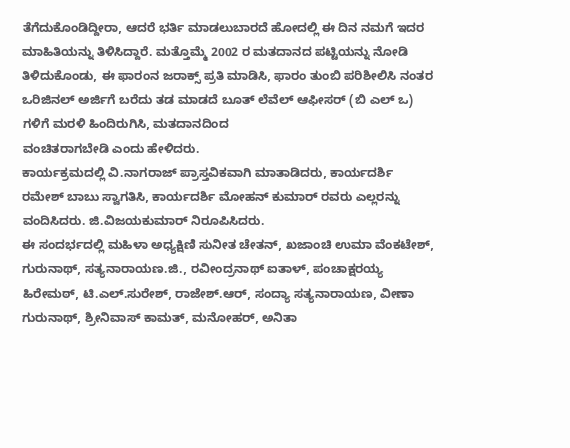ತೆಗೆದುಕೊಂಡಿದ್ದೀರಾ, ಆದರೆ ಭರ್ತಿ ಮಾಡಲುಬಾರದೆ ಹೋದಲ್ಲಿ ಈ ದಿನ ನಮಗೆ ಇದರ ಮಾಹಿತಿಯನ್ನು ತಿಳಿಸಿದ್ದಾರೆ. ಮತ್ತೊಮ್ಮೆ 2002 ರ ಮತದಾನದ ಪಟ್ಟಿಯನ್ನು ನೋಡಿ ತಿಳಿದುಕೊಂಡು, ಈ ಫಾರಂನ ಜರಾಕ್ಸ್ ಪ್ರತಿ ಮಾಡಿಸಿ, ಫಾರಂ ತುಂಬಿ ಪರಿಶೀಲಿಸಿ ನಂತರ ಒರಿಜಿನಲ್ ಅರ್ಜಿಗೆ ಬರೆದು ತಡ ಮಾಡದೆ ಬೂತ್ ಲೆವೆಲ್ ಆಫೀಸರ್ (ಬಿ ಎಲ್ ಒ) ಗಳಿಗೆ ಮರಳಿ ಹಿಂದಿರುಗಿಸಿ, ಮತದಾನದಿಂದ
ವಂಚಿತರಾಗಬೇಡಿ ಎಂದು ಹೇಳಿದರು.
ಕಾರ್ಯಕ್ರಮದಲ್ಲಿ ವಿ.ನಾಗರಾಜ್ ಪ್ರಾಸ್ತವಿಕವಾಗಿ ಮಾತಾಡಿದರು, ಕಾರ್ಯದರ್ಶಿ ರಮೇಶ್ ಬಾಬು ಸ್ವಾಗತಿಸಿ, ಕಾರ್ಯದರ್ಶಿ ಮೋಹನ್ ಕುಮಾರ್ ರವರು ಎಲ್ಲರನ್ನು ವಂದಿಸಿದರು. ಜಿ.ವಿಜಯಕುಮಾರ್ ನಿರೂಪಿಸಿದರು.
ಈ ಸಂದರ್ಭದಲ್ಲಿ ಮಹಿಳಾ ಅಧ್ಯಕ್ಷಿಣಿ ಸುನೀತ ಚೇತನ್, ಖಜಾಂಚಿ ಉಮಾ ವೆಂಕಟೇಶ್, ಗುರುನಾಥ್, ಸತ್ಯನಾರಾಯಣ.ಜಿ., ರವೀಂದ್ರನಾಥ್ ಐತಾಳ್, ಪಂಚಾಕ್ಷರಯ್ಯ ಹಿರೇಮಠ್, ಟಿ.ಎಲ್.ಸುರೇಶ್, ರಾಜೇಶ್.ಆರ್, ಸಂದ್ಯಾ ಸತ್ಯನಾರಾಯಣ, ವೀಣಾ ಗುರುನಾಥ್, ಶ್ರೀನಿವಾಸ್ ಕಾಮತ್, ಮನೋಹರ್, ಅನಿತಾ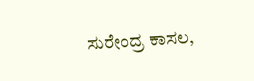ಸುರೇಂದ್ರ ಕಾಸಲ,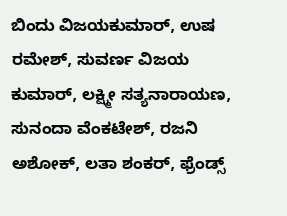ಬಿಂದು ವಿಜಯಕುಮಾರ್, ಉಷ ರಮೇಶ್, ಸುವರ್ಣ ವಿಜಯ ಕುಮಾರ್, ಲಕ್ಷ್ಮೀ ಸತ್ಯನಾರಾಯಣ, ಸುನಂದಾ ವೆಂಕಟೇಶ್, ರಜನಿ ಅಶೋಕ್, ಲತಾ ಶಂಕರ್, ಫ್ರೆಂಡ್ಸ್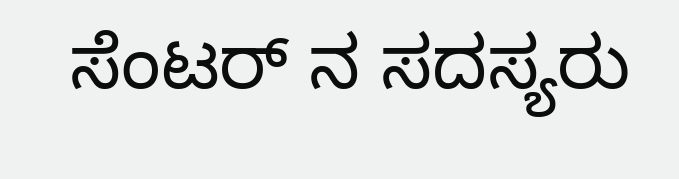ಸೆಂಟರ್ ನ ಸದಸ್ಯರು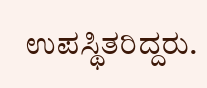ಉಪಸ್ಥಿತರಿದ್ದರು.